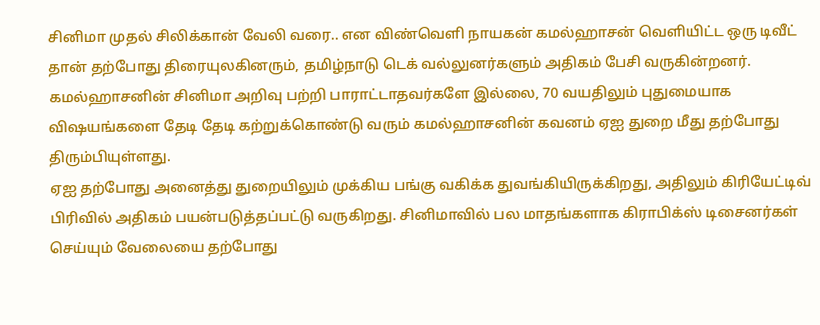சினிமா முதல் சிலிக்கான் வேலி வரை.. என விண்வெளி நாயகன் கமல்ஹாசன் வெளியிட்ட ஒரு டிவீட் தான் தற்போது திரையுலகினரும், தமிழ்நாடு டெக் வல்லுனர்களும் அதிகம் பேசி வருகின்றனர். கமல்ஹாசனின் சினிமா அறிவு பற்றி பாராட்டாதவர்களே இல்லை, 70 வயதிலும் புதுமையாக விஷயங்களை தேடி தேடி கற்றுக்கொண்டு வரும் கமல்ஹாசனின் கவனம் ஏஐ துறை மீது தற்போது திரும்பியுள்ளது.
ஏஐ தற்போது அனைத்து துறையிலும் முக்கிய பங்கு வகிக்க துவங்கியிருக்கிறது, அதிலும் கிரியேட்டிவ் பிரிவில் அதிகம் பயன்படுத்தப்பட்டு வருகிறது. சினிமாவில் பல மாதங்களாக கிராபிக்ஸ் டிசைனர்கள் செய்யும் வேலையை தற்போது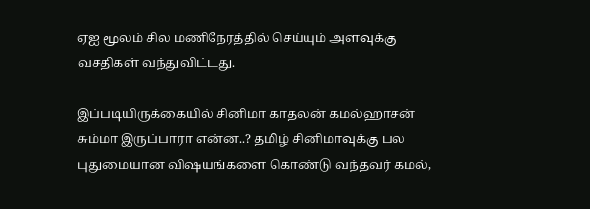ஏஐ மூலம் சில மணிநேரத்தில் செய்யும் அளவுக்கு வசதிகள் வந்துவிட்டது.

இப்படியிருக்கையில் சினிமா காதலன் கமல்ஹாசன் சும்மா இருப்பாரா என்ன..? தமிழ் சினிமாவுக்கு பல புதுமையான விஷயங்களை கொண்டு வந்தவர் கமல்,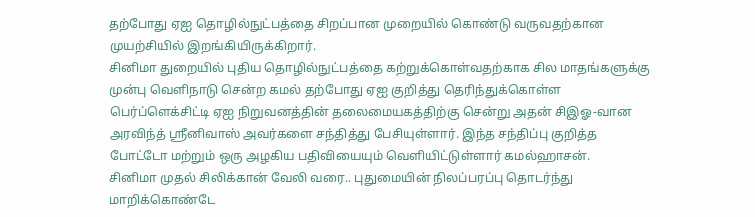தற்போது ஏஐ தொழில்நுட்பத்தை சிறப்பான முறையில் கொண்டு வருவதற்கான முயற்சியில் இறங்கியிருக்கிறார்.
சினிமா துறையில் புதிய தொழில்நுட்பத்தை கற்றுக்கொள்வதற்காக சில மாதங்களுக்கு முன்பு வெளிநாடு சென்ற கமல் தற்போது ஏஐ குறித்து தெரிந்துக்கொள்ள பெர்ப்ளெக்சிட்டி ஏஐ நிறுவனத்தின் தலைமையகத்திற்கு சென்று அதன் சிஇஓ-வான அரவிந்த் ஸ்ரீனிவாஸ் அவர்களை சந்தித்து பேசியுள்ளார். இந்த சந்திப்பு குறித்த போட்டோ மற்றும் ஒரு அழகிய பதிவியையும் வெளியிட்டுள்ளார் கமல்ஹாசன்.
சினிமா முதல் சிலிக்கான் வேலி வரை.. புதுமையின் நிலப்பரப்பு தொடர்ந்து மாறிக்கொண்டே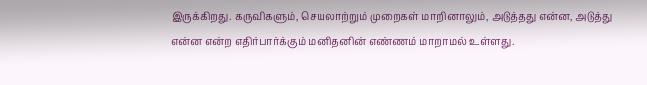இருக்கிறது. கருவிகளும், செயலாற்றும் முறைகள் மாறினாலும், அடுத்தது என்ன, அடுத்து என்ன என்ற எதிர்பார்க்கும் மனிதனின் எண்ணம் மாறாமல் உள்ளது.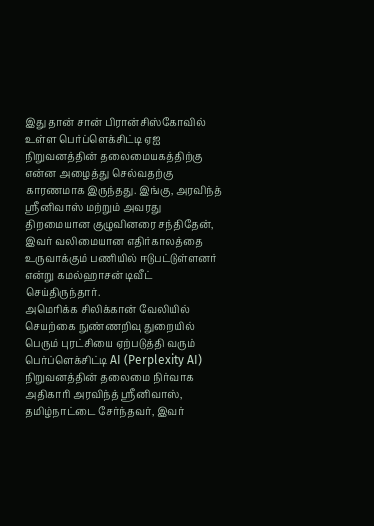இது தான் சான் பிரான்சிஸ்கோவில் உள்ள பெர்ப்ளெக்சிட்டி ஏஐ நிறுவனத்தின் தலைமையகத்திற்கு என்ன அழைத்து செல்வதற்கு காரணமாக இருந்தது. இங்கு, அரவிந்த் ஸ்ரீனிவாஸ் மற்றும் அவரது திறமையான குழுவினரை சந்திதேன், இவர் வலிமையான எதிர்காலத்தை உருவாக்கும் பணியில் ஈடுபட்டுள்ளனர் என்று கமல்ஹாசன் டிவீட் செய்திருந்தார்.
அமெரிக்க சிலிக்கான் வேலியில் செயற்கை நுண்ணறிவு துறையில் பெரும் புரட்சியை ஏற்படுத்தி வரும் பெர்ப்ளெக்சிட்டி AI (Perplexity AI) நிறுவனத்தின் தலைமை நிர்வாக அதிகாரி அரவிந்த் ஸ்ரீனிவாஸ், தமிழ்நாட்டை சேர்ந்தவர், இவர்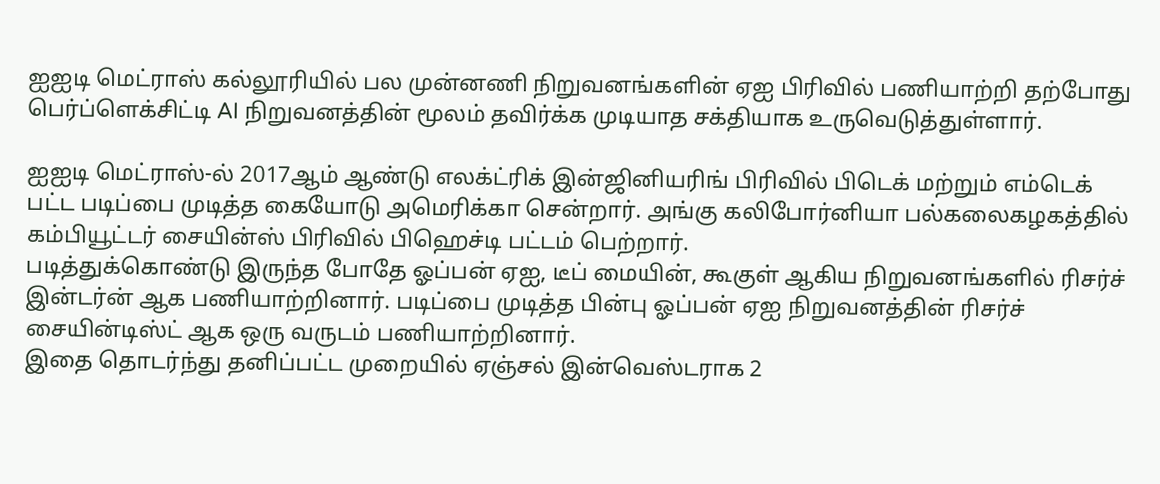ஐஐடி மெட்ராஸ் கல்லூரியில் பல முன்னணி நிறுவனங்களின் ஏஐ பிரிவில் பணியாற்றி தற்போது பெர்ப்ளெக்சிட்டி AI நிறுவனத்தின் மூலம் தவிர்க்க முடியாத சக்தியாக உருவெடுத்துள்ளார்.

ஐஐடி மெட்ராஸ்-ல் 2017ஆம் ஆண்டு எலக்ட்ரிக் இன்ஜினியரிங் பிரிவில் பிடெக் மற்றும் எம்டெக் பட்ட படிப்பை முடித்த கையோடு அமெரிக்கா சென்றார். அங்கு கலிபோர்னியா பல்கலைகழகத்தில் கம்பியூட்டர் சையின்ஸ் பிரிவில் பிஹெச்டி பட்டம் பெற்றார்.
படித்துக்கொண்டு இருந்த போதே ஓப்பன் ஏஐ, டீப் மையின், கூகுள் ஆகிய நிறுவனங்களில் ரிசர்ச் இன்டர்ன் ஆக பணியாற்றினார். படிப்பை முடித்த பின்பு ஓப்பன் ஏஐ நிறுவனத்தின் ரிசர்ச் சையின்டிஸ்ட் ஆக ஒரு வருடம் பணியாற்றினார்.
இதை தொடர்ந்து தனிப்பட்ட முறையில் ஏஞ்சல் இன்வெஸ்டராக 2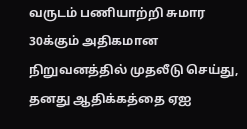வருடம் பணியாற்றி சுமார 30க்கும் அதிகமான நிறுவனத்தில் முதலீடு செய்து, தனது ஆதிக்கத்தை ஏஐ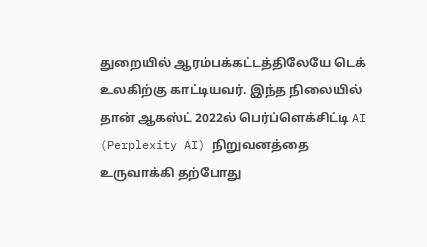துறையில் ஆரம்பக்கட்டத்திலேயே டெக் உலகிற்கு காட்டியவர். இந்த நிலையில் தான் ஆகஸ்ட் 2022ல் பெர்ப்ளெக்சிட்டி AI (Perplexity AI) நிறுவனத்தை உருவாக்கி தற்போது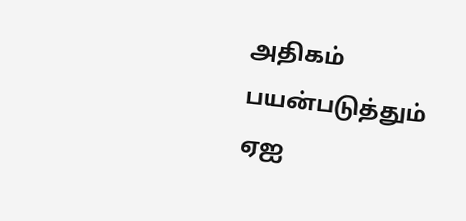அதிகம் பயன்படுத்தும் ஏஐ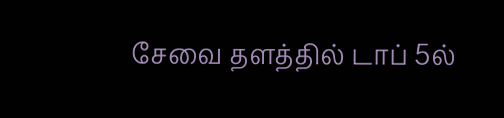சேவை தளத்தில் டாப் 5ல்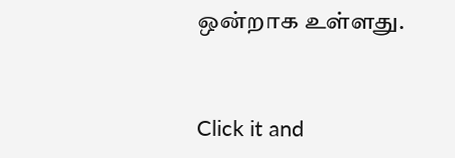ஒன்றாக உள்ளது.


Click it and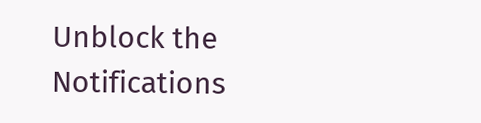Unblock the Notifications